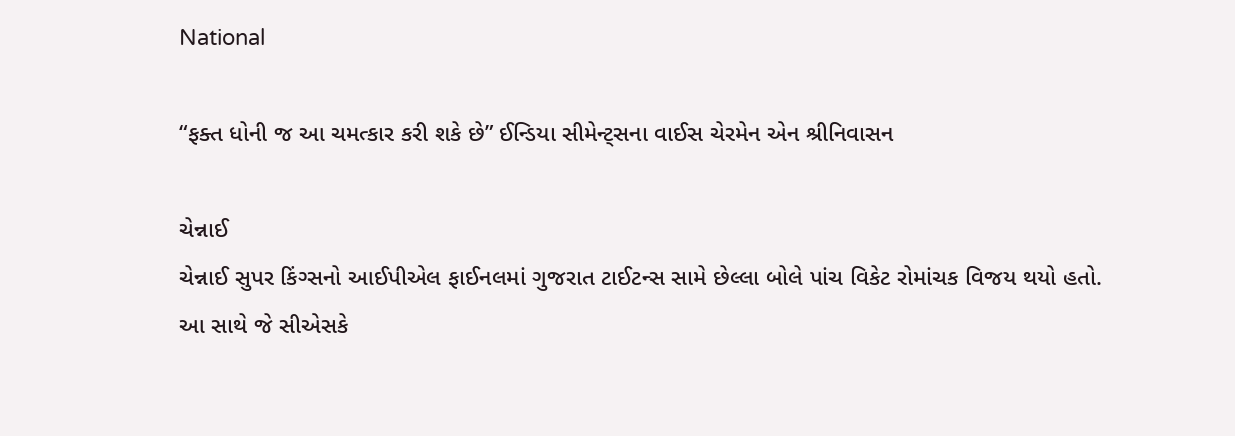National

“ફક્ત ધોની જ આ ચમત્કાર કરી શકે છે” ઈન્ડિયા સીમેન્ટ્‌સના વાઈસ ચેરમેન એન શ્રીનિવાસન

ચેન્નાઈ
ચેન્નાઈ સુપર કિંગ્સનો આઈપીએલ ફાઈનલમાં ગુજરાત ટાઈટન્સ સામે છેલ્લા બોલે પાંચ વિકેટ રોમાંચક વિજય થયો હતો. આ સાથે જે સીએસકે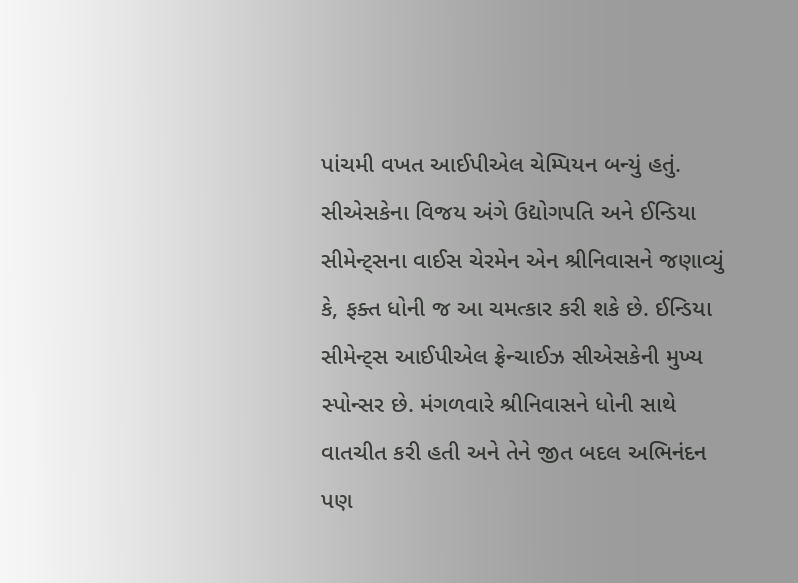પાંચમી વખત આઈપીએલ ચેમ્પિયન બન્યું હતું. સીએસકેના વિજય અંગે ઉદ્યોગપતિ અને ઈન્ડિયા સીમેન્ટ્‌સના વાઈસ ચેરમેન એન શ્રીનિવાસને જણાવ્યું કે, ફક્ત ધોની જ આ ચમત્કાર કરી શકે છે. ઈન્ડિયા સીમેન્ટ્‌સ આઈપીએલ ફ્રેન્ચાઈઝ સીએસકેની મુખ્ય સ્પોન્સર છે. મંગળવારે શ્રીનિવાસને ધોની સાથે વાતચીત કરી હતી અને તેને જીત બદલ અભિનંદન પણ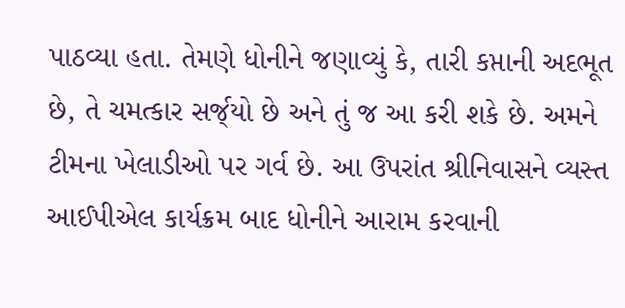પાઠવ્યા હતા. તેમણે ધોનીને જણાવ્યું કે, તારી કપ્તાની અદભૂત છે, તે ચમત્કાર સર્જ્‌યો છે અને તું જ આ કરી શકે છે. અમને ટીમના ખેલાડીઓ પર ગર્વ છે. આ ઉપરાંત શ્રીનિવાસને વ્યસ્ત આઈપીએલ કાર્યક્રમ બાદ ધોનીને આરામ કરવાની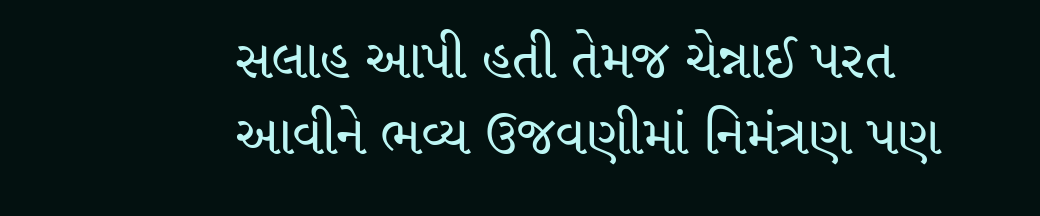સલાહ આપી હતી તેમજ ચેન્નાઈ પરત આવીને ભવ્ય ઉજવણીમાં નિમંત્રણ પણ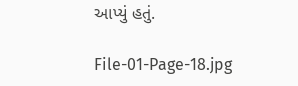આપ્યું હતું.

File-01-Page-18.jpg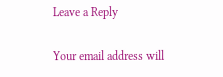Leave a Reply

Your email address will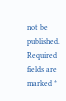not be published. Required fields are marked *